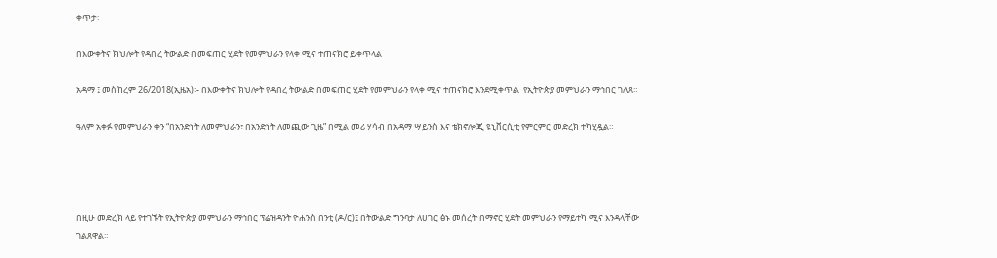ቀጥታ፡

በእውቀትና ክህሎት የዳበረ ትውልድ በመፍጠር ሂደት የመምህራን የላቀ ሚና ተጠናክሮ ይቀጥላል

አዳማ ፤ መስከረም 26/2018(ኢዜአ)፡- በእውቀትና ክህሎት የዳበረ ትውልድ በመፍጠር ሂደት የመምህራን የላቀ ሚና ተጠናክሮ እንደሚቀጥል  የኢትዮጵያ መምህራን ማኅበር ገለጸ።

ዓለም አቀፉ የመምህራን ቀን “በአንድነት ለመምህራን፣ በአንድነት ለመጪው ጊዜ” በሚል መሪ ሃሳብ በአዳማ ሣይንስ እና ቴክኖሎጂ ዩኒቨርሲቲ የምርምር መድረክ ተካሂዷል።




በዚሁ መድረክ ላይ የተገኙት የኢትዮጵያ መምህራን ማኅበር ፕሬዝዳንት ዮሐንስ በንቲ (ዶ/ር)፤ በትውልድ ግንባታ ለሀገር ፅኑ መሰረት በማኖር ሂደት መምህራን የማይተካ ሚና እንዳላቸው ገልጸዋል።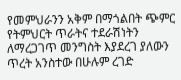የመምህራንን አቅም በማጎልበት ጭምር የትምህርት ጥራትና ተደራሽነትን ለማረጋገጥ መንግስት እያደረገ ያለውን ጥረት አንስተው በሁሉም ረገድ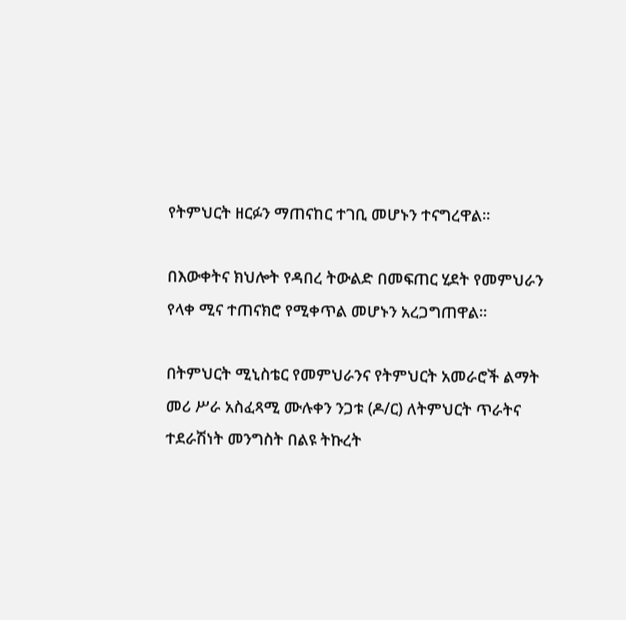የትምህርት ዘርፉን ማጠናከር ተገቢ መሆኑን ተናግረዋል።

በእውቀትና ክህሎት የዳበረ ትውልድ በመፍጠር ሂደት የመምህራን የላቀ ሚና ተጠናክሮ የሚቀጥል መሆኑን አረጋግጠዋል።

በትምህርት ሚኒስቴር የመምህራንና የትምህርት አመራሮች ልማት መሪ ሥራ አስፈጻሚ ሙሉቀን ንጋቱ (ዶ/ር) ለትምህርት ጥራትና ተደራሽነት መንግስት በልዩ ትኩረት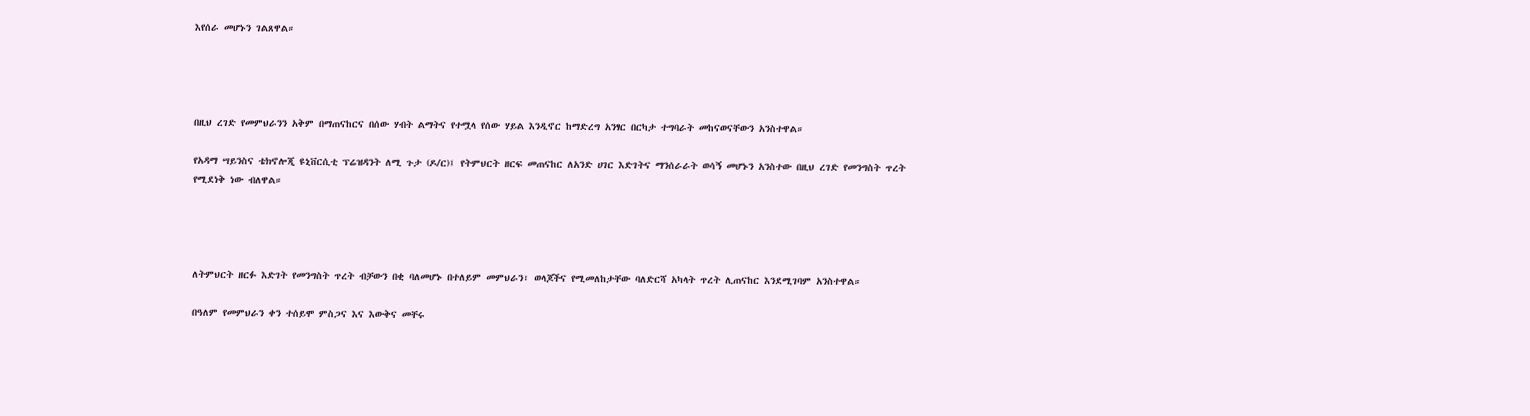እየሰራ መሆኑን ገልጸዋል።




በዚህ ረገድ የመምህራንን አቅም በማጠናከርና በሰው ሃብት ልማትና የተሟላ የሰው ሃይል እንዲኖር ከማድረግ አንፃር በርካታ ተግባራት መከናወናቸውን አንስተዋል።

የአዳማ ሣይንስና ቴክኖሎጂ ዩኒቨርሲቲ ፕሬዝዳንት ለሚ ጉታ (ዶ/ር)፤ የትምህርት ዘርፍ መጠናከር ለአንድ ሀገር እድገትና ማንሰራራት ወሳኝ መሆኑን አንስተው በዚህ ረገድ የመንግስት ጥረት የሚደነቅ ነው ብለዋል።




ለትምህርት ዘርፉ እድገት የመንግስት ጥረት ብቻውን በቂ ባለመሆኑ በተለይም መምህራን፣ ወላጆችና የሚመለከታቸው ባለድርሻ አካላት ጥረት ሊጠናከር እንደሚገባም አንስተዋል።

በዓለም የመምህራን ቀን ተሰይሞ ምስጋና እና እውቅና መቸሩ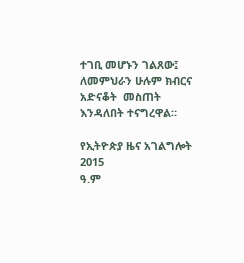ተገቢ መሆኑን ገልጸው፤ ለመምህራን ሁሉም ክብርና አድናቆት  መስጠት እንዳለበት ተናግረዋል።

የኢትዮጵያ ዜና አገልግሎት
2015
ዓ.ም